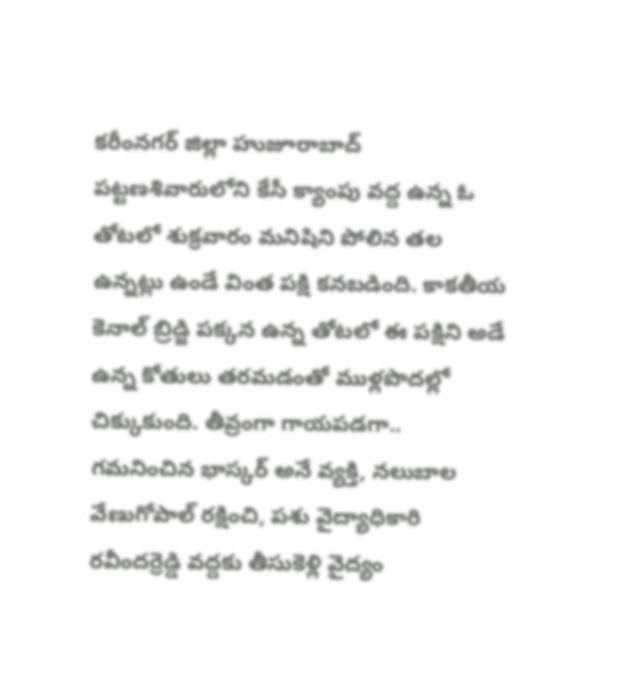కరీంనగర్ జిల్లా హుజూరాబాద్ పట్టణశివారులోని కేసీ క్యాంపు వద్ద ఉన్న ఓ తోటలో శుక్రవారం మనిషిని పోలిన తల ఉన్నట్లు ఉండే వింత పక్షి కనబడింది. కాకతీయ కెనాల్ బ్రిడ్జి పక్కన ఉన్న తోటలో ఈ పక్షిని అడే ఉన్న కోతులు తరమడంతో ముళ్లపొదల్లో చిక్కుకుంది. తీవ్రంగా గాయపడగా.. గమనించిన భాస్కర్ అనే వ్యక్తి, నలుబాల వేణుగోపాల్ రక్షించి, పశు వైద్యాధికారి రవీందర్రెడ్డి వద్దకు తీసుకెళ్లి వైద్యం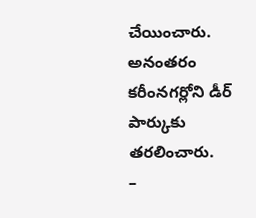చేయించారు. అనంతరం కరీంనగర్లోని డీర్ పార్కుకు తరలించారు.
–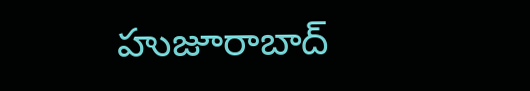హుజూరాబాద్